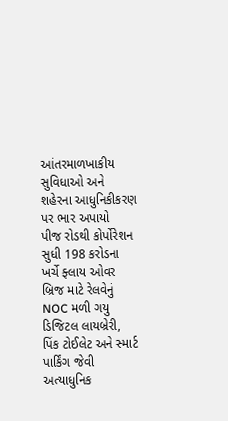આંતરમાળખાકીય સુવિધાઓ અને શહેરના આધુનિકીકરણ પર ભાર અપાયો
પીજ રોડથી કોર્પોરેશન સુધી 198 કરોડના ખર્ચે ફ્લાય ઓવર બ્રિજ માટે રેલવેનું NOC મળી ગયુ
ડિજિટલ લાયબ્રેરી, પિંક ટોઈલેટ અને સ્માર્ટ પાર્કિંગ જેવી અત્યાધુનિક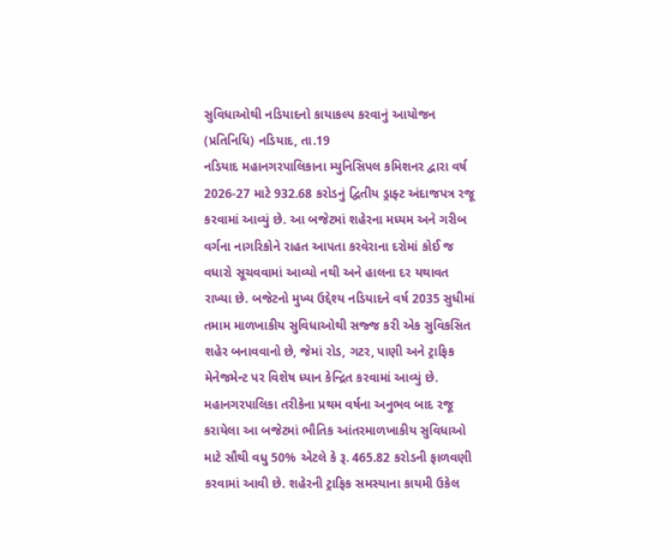સુવિધાઓથી નડિયાદનો કાયાકલ્પ કરવાનું આયોજન
(પ્રતિનિધિ) નડિયાદ, તા.19
નડિયાદ મહાનગરપાલિકાના મ્યુનિસિપલ કમિશનર દ્વારા વર્ષ 2026-27 માટે 932.68 કરોડનું દ્વિતીય ડ્રાફ્ટ અંદાજપત્ર રજૂ કરવામાં આવ્યું છે. આ બજેટમાં શહેરના મધ્યમ અને ગરીબ વર્ગના નાગરિકોને રાહત આપતા કરવેરાના દરોમાં કોઈ જ વધારો સૂચવવામાં આવ્યો નથી અને હાલના દર યથાવત રાખ્યા છે. બજેટનો મુખ્ય ઉદ્દેશ્ય નડિયાદને વર્ષ 2035 સુધીમાં તમામ માળખાકીય સુવિધાઓથી સજ્જ કરી એક સુવિકસિત શહેર બનાવવાનો છે, જેમાં રોડ, ગટર, પાણી અને ટ્રાફિક મેનેજમેન્ટ પર વિશેષ ધ્યાન કેન્દ્રિત કરવામાં આવ્યું છે.
મહાનગરપાલિકા તરીકેના પ્રથમ વર્ષના અનુભવ બાદ રજૂ કરાયેલા આ બજેટમાં ભૌતિક આંતરમાળખાકીય સુવિધાઓ માટે સૌથી વધુ 50% એટલે કે રૂ. 465.82 કરોડની ફાળવણી કરવામાં આવી છે. શહેરની ટ્રાફિક સમસ્યાના કાયમી ઉકેલ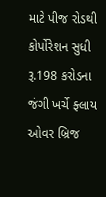માટે પીજ રોડથી કોર્પોરેશન સુધી રૂ.198 કરોડના જંગી ખર્ચે ફ્લાય ઓવર બ્રિજ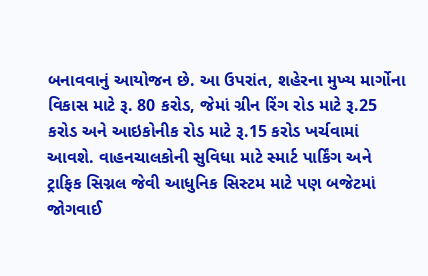બનાવવાનું આયોજન છે. આ ઉપરાંત, શહેરના મુખ્ય માર્ગોના વિકાસ માટે રૂ. 80 કરોડ, જેમાં ગ્રીન રિંગ રોડ માટે રૂ.25 કરોડ અને આઇકોનીક રોડ માટે રૂ.15 કરોડ ખર્ચવામાં આવશે. વાહનચાલકોની સુવિધા માટે સ્માર્ટ પાર્કિંગ અને ટ્રાફિક સિગ્નલ જેવી આધુનિક સિસ્ટમ માટે પણ બજેટમાં જોગવાઈ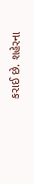કરાઈ છે. શહેરના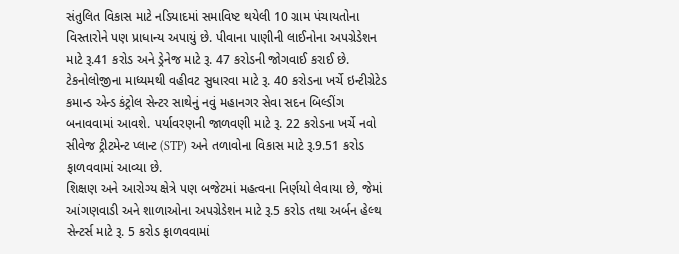સંતુલિત વિકાસ માટે નડિયાદમાં સમાવિષ્ટ થયેલી 10 ગ્રામ પંચાયતોના વિસ્તારોને પણ પ્રાધાન્ય અપાયું છે. પીવાના પાણીની લાઈનોના અપગ્રેડેશન માટે રૂ.41 કરોડ અને ડ્રેનેજ માટે રૂ. 47 કરોડની જોગવાઈ કરાઈ છે. ટેકનોલોજીના માધ્યમથી વહીવટ સુધારવા માટે રૂ. 40 કરોડના ખર્ચે ઇન્ટીગ્રેટેડ કમાન્ડ એન્ડ કંટ્રોલ સેન્ટર સાથેનું નવું મહાનગર સેવા સદન બિલ્ડીંગ બનાવવામાં આવશે. પર્યાવરણની જાળવણી માટે રૂ. 22 કરોડના ખર્ચે નવો સીવેજ ટ્રીટમેન્ટ પ્લાન્ટ (STP) અને તળાવોના વિકાસ માટે રૂ.9.51 કરોડ ફાળવવામાં આવ્યા છે.
શિક્ષણ અને આરોગ્ય ક્ષેત્રે પણ બજેટમાં મહત્વના નિર્ણયો લેવાયા છે, જેમાં આંગણવાડી અને શાળાઓના અપગ્રેડેશન માટે રૂ.5 કરોડ તથા અર્બન હેલ્થ સેન્ટર્સ માટે રૂ. 5 કરોડ ફાળવવામાં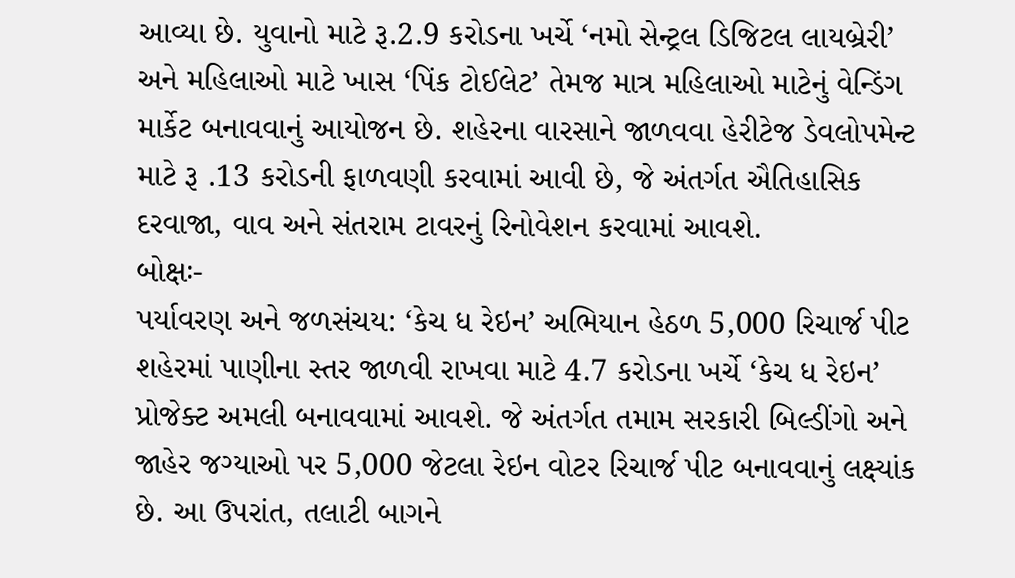આવ્યા છે. યુવાનો માટે રૂ.2.9 કરોડના ખર્ચે ‘નમો સેન્ટ્રલ ડિજિટલ લાયબ્રેરી’ અને મહિલાઓ માટે ખાસ ‘પિંક ટોઈલેટ’ તેમજ માત્ર મહિલાઓ માટેનું વેન્ડિંગ માર્કેટ બનાવવાનું આયોજન છે. શહેરના વારસાને જાળવવા હેરીટેજ ડેવલોપમેન્ટ માટે રૂ .13 કરોડની ફાળવણી કરવામાં આવી છે, જે અંતર્ગત ઐતિહાસિક દરવાજા, વાવ અને સંતરામ ટાવરનું રિનોવેશન કરવામાં આવશે.
બોક્ષઃ-
પર્યાવરણ અને જળસંચય: ‘કેચ ધ રેઇન’ અભિયાન હેઠળ 5,000 રિચાર્જ પીટ
શહેરમાં પાણીના સ્તર જાળવી રાખવા માટે 4.7 કરોડના ખર્ચે ‘કેચ ધ રેઇન’ પ્રોજેક્ટ અમલી બનાવવામાં આવશે. જે અંતર્ગત તમામ સરકારી બિલ્ડીંગો અને જાહેર જગ્યાઓ પર 5,000 જેટલા રેઇન વોટર રિચાર્જ પીટ બનાવવાનું લક્ષ્યાંક છે. આ ઉપરાંત, તલાટી બાગને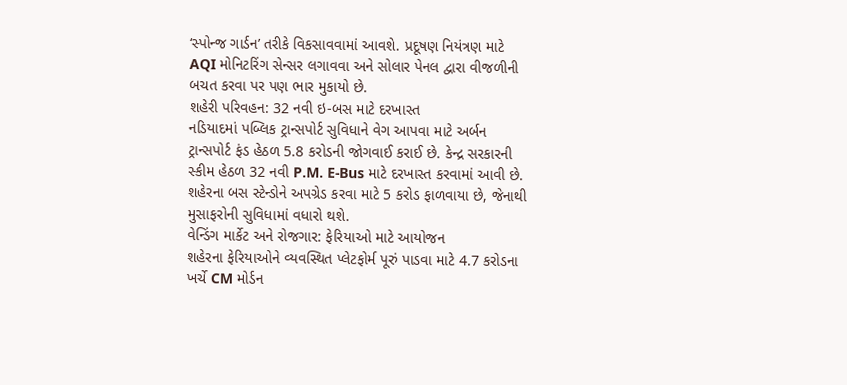‘સ્પોન્જ ગાર્ડન’ તરીકે વિકસાવવામાં આવશે. પ્રદૂષણ નિયંત્રણ માટે AQI મોનિટરિંગ સેન્સર લગાવવા અને સોલાર પેનલ દ્વારા વીજળીની બચત કરવા પર પણ ભાર મુકાયો છે.
શહેરી પરિવહન: 32 નવી ઇ-બસ માટે દરખાસ્ત
નડિયાદમાં પબ્લિક ટ્રાન્સપોર્ટ સુવિધાને વેગ આપવા માટે અર્બન ટ્રાન્સપોર્ટ ફંડ હેઠળ 5.8 કરોડની જોગવાઈ કરાઈ છે. કેન્દ્ર સરકારની સ્કીમ હેઠળ 32 નવી P.M. E-Bus માટે દરખાસ્ત કરવામાં આવી છે. શહેરના બસ સ્ટેન્ડોને અપગ્રેડ કરવા માટે 5 કરોડ ફાળવાયા છે, જેનાથી મુસાફરોની સુવિધામાં વધારો થશે.
વેન્ડિંગ માર્કેટ અને રોજગાર: ફેરિયાઓ માટે આયોજન
શહેરના ફેરિયાઓને વ્યવસ્થિત પ્લેટફોર્મ પૂરું પાડવા માટે 4.7 કરોડના ખર્ચે CM મોર્ડન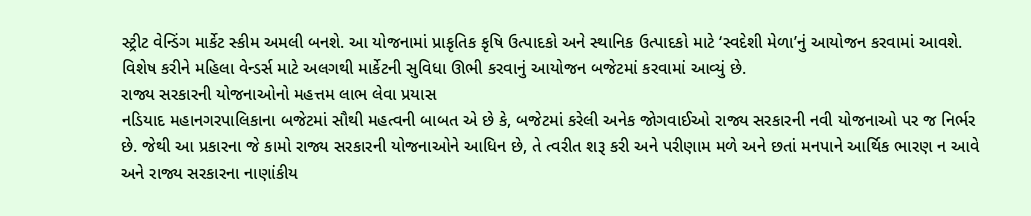સ્ટ્રીટ વેન્ડિંગ માર્કેટ સ્કીમ અમલી બનશે. આ યોજનામાં પ્રાકૃતિક કૃષિ ઉત્પાદકો અને સ્થાનિક ઉત્પાદકો માટે ‘સ્વદેશી મેળા’નું આયોજન કરવામાં આવશે. વિશેષ કરીને મહિલા વેન્ડર્સ માટે અલગથી માર્કેટની સુવિધા ઊભી કરવાનું આયોજન બજેટમાં કરવામાં આવ્યું છે.
રાજ્ય સરકારની યોજનાઓનો મહત્તમ લાભ લેવા પ્રયાસ
નડિયાદ મહાનગરપાલિકાના બજેટમાં સૌથી મહત્વની બાબત એ છે કે, બજેટમાં કરેલી અનેક જોગવાઈઓ રાજ્ય સરકારની નવી યોજનાઓ પર જ નિર્ભર છે. જેથી આ પ્રકારના જે કામો રાજ્ય સરકારની યોજનાઓને આધિન છે, તે ત્વરીત શરૂ કરી અને પરીણામ મળે અને છતાં મનપાને આર્થિક ભારણ ન આવે અને રાજ્ય સરકારના નાણાંકીય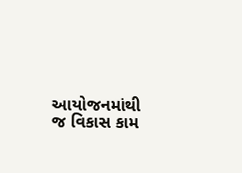આયોજનમાંથી જ વિકાસ કામ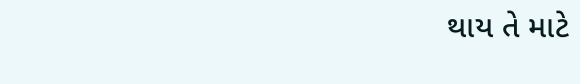થાય તે માટે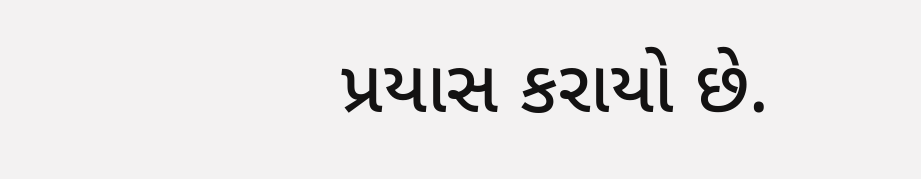પ્રયાસ કરાયો છે.